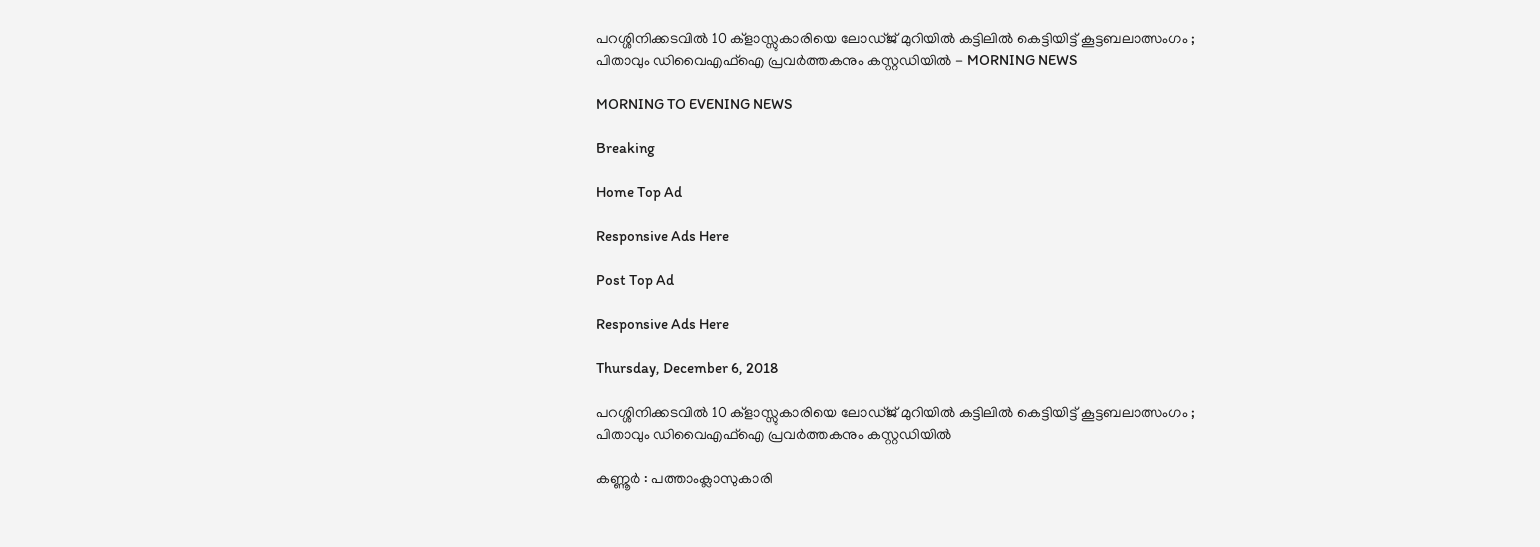പറശ്ശിനിക്കടവില്‍ 10 ക്‌ളാസ്സുകാരിയെ ലോഡ്ജ് മുറിയില്‍ കട്ടിലില്‍ കെട്ടിയിട്ട് കൂട്ടബലാത്സംഗം ; പിതാവും ഡിവൈഎഫ്‌ഐ പ്രവര്‍ത്തകനും കസ്റ്റഡിയില്‍ - MORNING NEWS

MORNING TO EVENING NEWS

Breaking

Home Top Ad

Responsive Ads Here

Post Top Ad

Responsive Ads Here

Thursday, December 6, 2018

പറശ്ശിനിക്കടവില്‍ 10 ക്‌ളാസ്സുകാരിയെ ലോഡ്ജ് മുറിയില്‍ കട്ടിലില്‍ കെട്ടിയിട്ട് കൂട്ടബലാത്സംഗം ; പിതാവും ഡിവൈഎഫ്‌ഐ പ്രവര്‍ത്തകനും കസ്റ്റഡിയില്‍

കണ്ണൂര്‍ : പത്താംക്ലാസുകാരി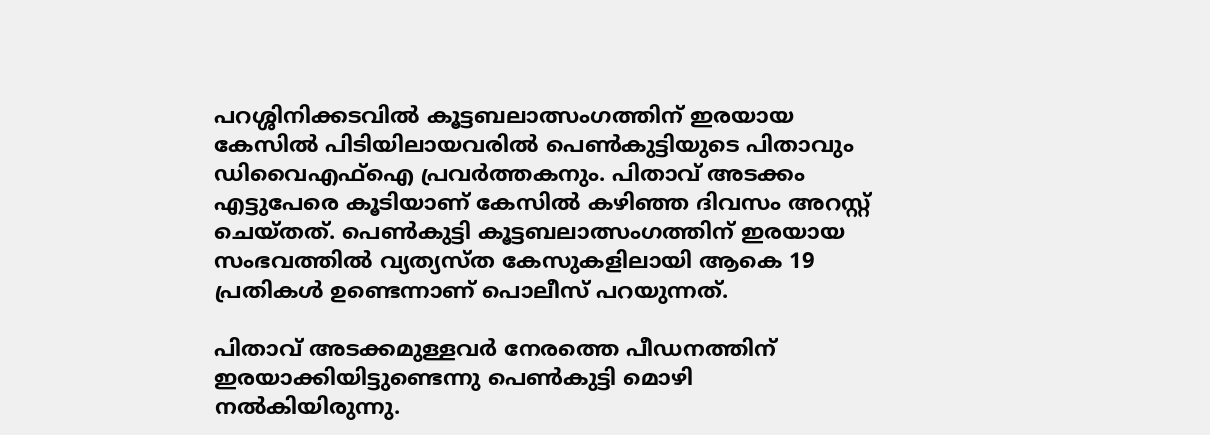പറശ്ശിനിക്കടവില്‍ കൂട്ടബലാത്സംഗത്തിന് ഇരയായ കേസില്‍ പിടിയിലായവരില്‍ പെണ്‍കുട്ടിയുടെ പിതാവും ഡിവൈഎഫ്‌ഐ പ്രവര്‍ത്തകനും. പിതാവ് അടക്കം എട്ടുപേരെ കൂടിയാണ് കേസില്‍ കഴിഞ്ഞ ദിവസം അറസ്റ്റ് ചെയ്തത്. പെണ്‍കുട്ടി കൂട്ടബലാത്സംഗത്തിന് ഇരയായ സംഭവത്തില്‍ വ്യത്യസ്ത കേസുകളിലായി ആകെ 19 പ്രതികള്‍ ഉണ്ടെന്നാണ് പൊലീസ് പറയുന്നത്.

പിതാവ് അടക്കമുള്ളവര്‍ നേരത്തെ പീഡനത്തിന് ഇരയാക്കിയിട്ടുണ്ടെന്നു പെണ്‍കുട്ടി മൊഴി നല്‍കിയിരുന്നു.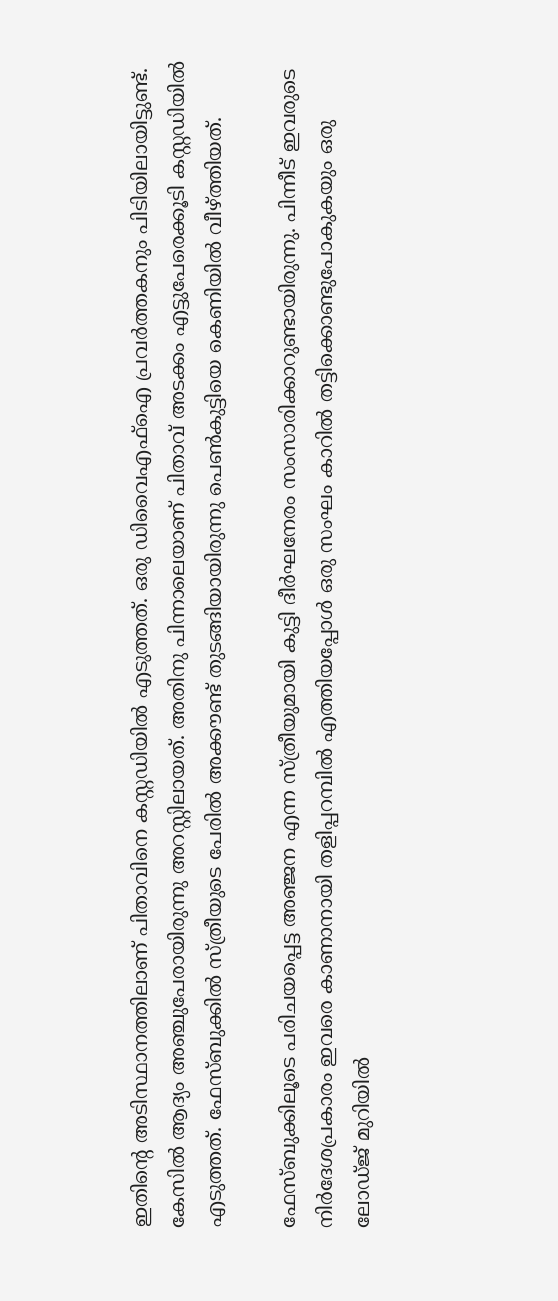ഇതിന്റെ അടിസ്ഥാനത്തിലാണ് പിതാവിനെ കസ്റ്റഡിയില്‍ എടുത്തത്. ഒരു ഡിവൈഎഫ്‌ഐ പ്രവര്‍ത്തകനും പിടിയിലായിട്ടുണ്ട്. കേസില്‍ ആദ്യം അഞ്ചുപേരായിരുന്നു അറസ്റ്റിലായത്. അതിനു പിന്നാലെയാണ് പിതാവ് അടക്കം എട്ടുപേരെക്കൂടി കസ്റ്റഡിയില്‍ എടുത്തത്. ഫേസ്ബുക്കില്‍ സ്ത്രീയുടെ പേരില്‍ അക്കൗണ്ട് തുടങ്ങിയായിരുന്നു പെണ്‍കുട്ടിയെ കെണിയില്‍ വീഴ്ത്തിയത്.

ഫേസ്ബുക്കിലൂടെ പരിചയപ്പെട്ട അഞ്ജന എന്ന സ്ത്രീയുമായി കുട്ടി ദീര്‍ഘനേരം സംസാരിക്കാറുണ്ടായിരുന്നു. പിന്നീട് ഇവരുടെ നിര്‍ദേശപ്രകാരം ഇവരെ കാണാനായി തളിപ്പറമ്പില്‍ എത്തിയപ്പോള്‍ ഒരു സംഘം കാറില്‍ തട്ടിക്കൊണ്ടുപോകുകയും ഒരു ലോഡ്ജ് മുറിയില്‍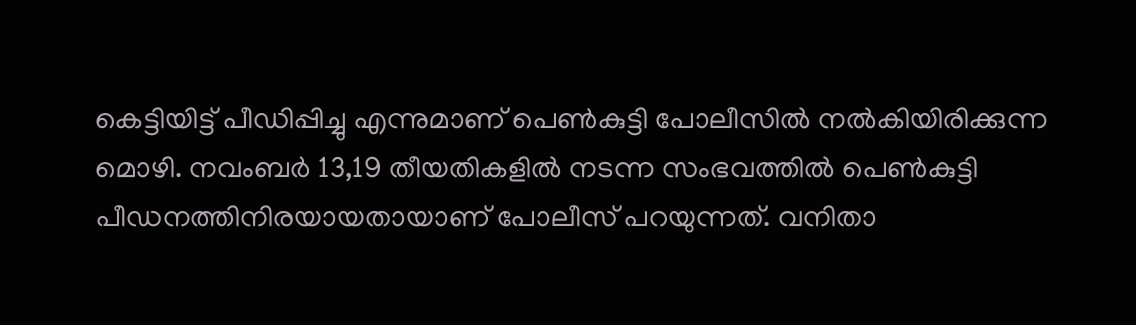കെട്ടിയിട്ട് പീഡിപ്പിച്ചു എന്നുമാണ് പെണ്‍കുട്ടി പോലീസില്‍ നല്‍കിയിരിക്കുന്ന മൊഴി. നവംബര്‍ 13,19 തീയതികളില്‍ നടന്ന സംഭവത്തില്‍ പെണ്‍കുട്ടി പീഡനത്തിനിരയായതായാണ് പോലീസ് പറയുന്നത്. വനിതാ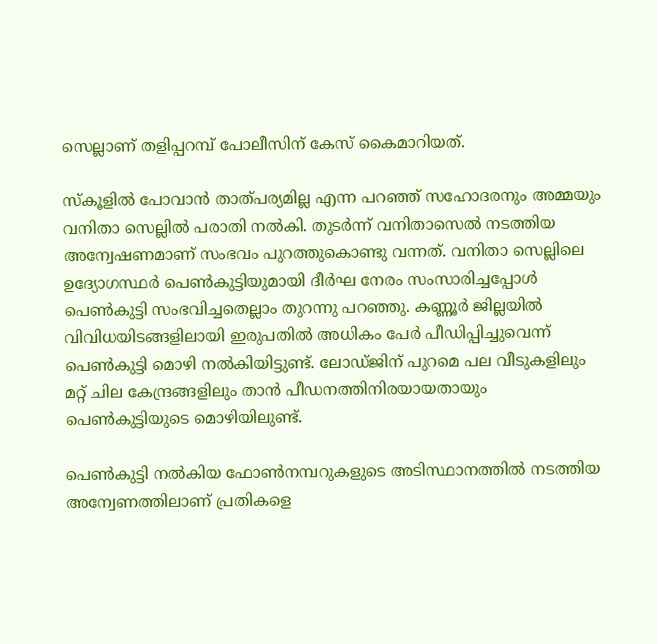സെല്ലാണ് തളിപ്പറമ്പ് പോലീസിന് കേസ് കൈമാറിയത്.

സ്‌കൂളില്‍ പോവാന്‍ താത്പര്യമില്ല എന്ന പറഞ്ഞ് സഹോദരനും അമ്മയും വനിതാ സെല്ലില്‍ പരാതി നല്‍കി. തുടര്‍ന്ന് വനിതാസെല്‍ നടത്തിയ അന്വേഷണമാണ് സംഭവം പുറത്തുകൊണ്ടു വന്നത്. വനിതാ സെല്ലിലെ ഉദ്യോഗസ്ഥര്‍ പെണ്‍കുട്ടിയുമായി ദീര്‍ഘ നേരം സംസാരിച്ചപ്പോള്‍ പെണ്‍കുട്ടി സംഭവിച്ചതെല്ലാം തുറന്നു പറഞ്ഞു. കണ്ണൂര്‍ ജില്ലയില്‍ വിവിധയിടങ്ങളിലായി ഇരുപതില്‍ അധികം പേര്‍ പീഡിപ്പിച്ചുവെന്ന് പെണ്‍കുട്ടി മൊഴി നല്‍കിയിട്ടുണ്ട്. ലോഡ്ജിന് പുറമെ പല വീടുകളിലും മറ്റ് ചില കേന്ദ്രങ്ങളിലും താന്‍ പീഡനത്തിനിരയായതായും പെണ്‍കുട്ടിയുടെ മൊഴിയിലുണ്ട്.

പെണ്‍കുട്ടി നല്‍കിയ ഫോണ്‍നമ്പറുകളുടെ അടിസ്ഥാനത്തില്‍ നടത്തിയ അന്വേണത്തിലാണ് പ്രതികളെ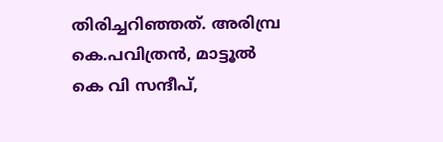തിരിച്ചറിഞ്ഞത്. അരിമ്പ്ര കെ.പവിത്രന്‍, മാട്ടൂല്‍ കെ വി സന്ദീപ്,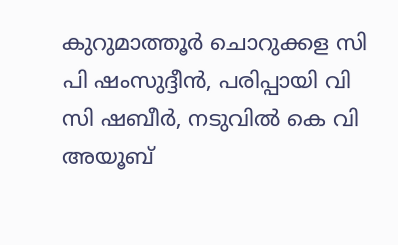കുറുമാത്തൂര്‍ ചൊറുക്കള സി പി ഷംസുദ്ദീന്‍, പരിപ്പായി വി സി ഷബീര്‍, നടുവില്‍ കെ വി അയൂബ്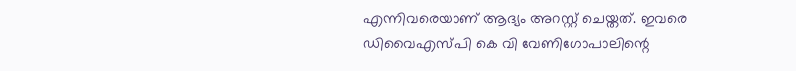എന്നിവരെയാണ് ആദ്യം അറസ്റ്റ് ചെയ്തത്. ഇവരെ ഡിവൈഎസ്പി കെ വി വേണിഗോപാലിന്റെ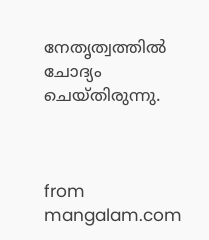നേതൃത്വത്തില്‍ ചോദ്യം ചെയ്തിരുന്നു.



from mangalam.com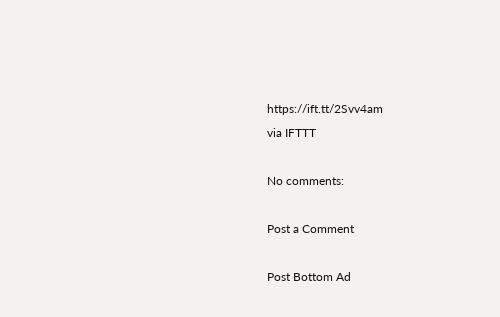https://ift.tt/2Svv4am
via IFTTT

No comments:

Post a Comment

Post Bottom Ad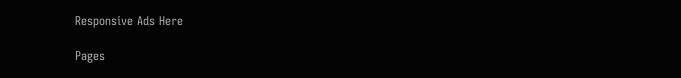Responsive Ads Here

Pages